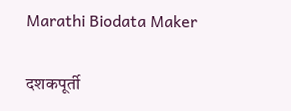Marathi Biodata Maker

दशकपूर्ती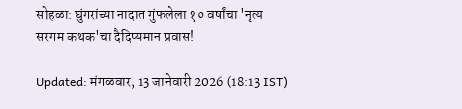सोहळा: घुंगरांच्या नादात गुंफलेला १० वर्षांचा 'नृत्य सरगम कथक'चा दैदिप्यमान प्रवास!

Updated: मंगळवार, 13 जानेवारी 2026 (18:13 IST)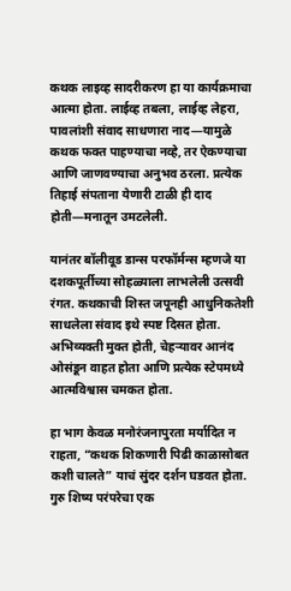कथक लाइव्ह सादरीकरण हा या कार्यक्रमाचा आत्मा होता. लाईव्ह तबला, लाईव्ह लेहरा, पावलांशी संवाद साधणारा नाद—यामुळे कथक फक्त पाहण्याचा नव्हे, तर ऐकण्याचा आणि जाणवण्याचा अनुभव ठरला. प्रत्येक तिहाई संपताना येणारी टाळी ही दाद होती—मनातून उमटलेली.

यानंतर बॉलीवूड डान्स परफॉर्मन्स म्हणजे या दशकपूर्तीच्या सोहळ्याला लाभलेली उत्सवी रंगत. कथकाची शिस्त जपूनही आधुनिकतेशी साधलेला संवाद इथे स्पष्ट दिसत होता. अभिव्यक्ती मुक्त होती, चेहऱ्यावर आनंद ओसंडून वाहत होता आणि प्रत्येक स्टेपमध्ये आत्मविश्वास चमकत होता.

हा भाग केवळ मनोरंजनापुरता मर्यादित न राहता, “कथक शिकणारी पिढी काळासोबत कशी चालते” याचं सुंदर दर्शन घडवत होता. गुरु शिष्य परंपरेचा एक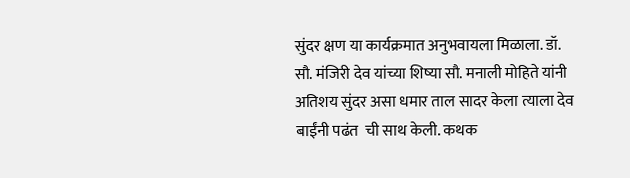सुंदर क्षण या कार्यक्रमात अनुभवायला मिळाला. डॉ. सौ. मंजिरी देव यांच्या शिष्या सौ. मनाली मोहिते यांनी अतिशय सुंदर असा धमार ताल सादर केला त्याला देव बाईंनी पढंत  ची साथ केली. कथक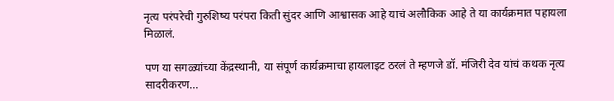नृत्य परंपरेची गुरुशिष्य परंपरा किती सुंदर आणि आश्वासक आहे याचं अलौकिक आहे ते या कार्यक्रमात पहायला मिळालं.

पण या सगळ्यांच्या केंद्रस्थानी, या संपूर्ण कार्यक्रमाचा हायलाइट ठरलं ते म्हणजे डॉ. मंजिरी देव यांचं कथक नृत्य सादरीकरण...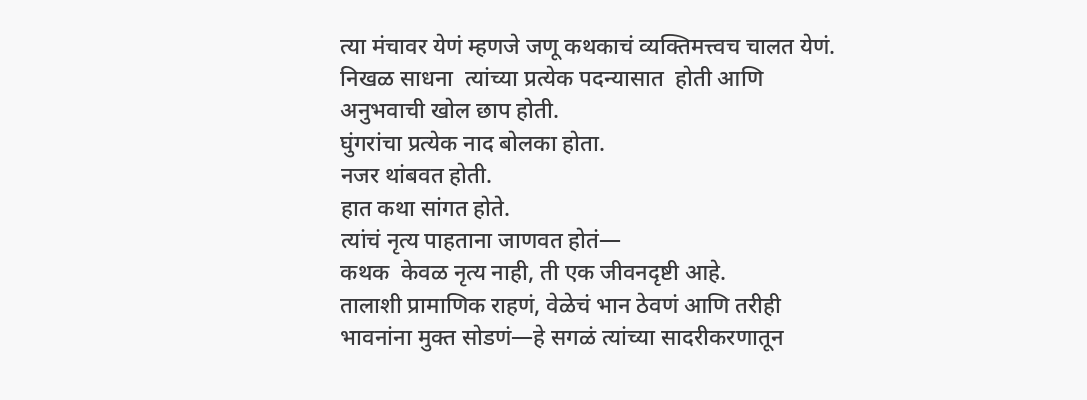त्या मंचावर येणं म्हणजे जणू कथकाचं व्यक्तिमत्त्वच चालत येणं.  निखळ साधना  त्यांच्या प्रत्येक पदन्यासात  होती आणि अनुभवाची खोल छाप होती.
घुंगरांचा प्रत्येक नाद बोलका होता.
नजर थांबवत होती.
हात कथा सांगत होते.
त्यांचं नृत्य पाहताना जाणवत होतं—
कथक  केवळ नृत्य नाही, ती एक जीवनदृष्टी आहे.
तालाशी प्रामाणिक राहणं, वेळेचं भान ठेवणं आणि तरीही भावनांना मुक्त सोडणं—हे सगळं त्यांच्या सादरीकरणातून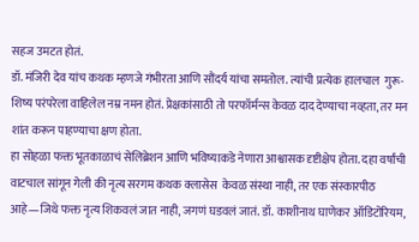सहज उमटत होतं.
डॉ. मंजिरी देव यांच कथक म्हणजे गंभीरता आणि सौंदर्य यांचा समतोल. त्यांची प्रत्येक हालचाल  गुरू-शिष्य परंपरेला वाहिलेल नम्र नमन होतं. प्रेक्षकांसाठी तो परफॉर्मन्स केवळ दाद देण्याचा नव्हता, तर मन शांत करून पाहण्याचा क्षण होता.
हा सोहळा फक्त भूतकाळाचं सेलिब्रेशन आणि भविष्याकडे नेणारा आश्वासक दृष्टीक्षेप होता. दहा वर्षांची वाटचाल सांगून गेली की नृत्य सरगम कथक क्लासेस  केवळ संस्था नाही, तर एक संस्कारपीठ आहे—जिथे फक्त नृत्य शिकवलं जात नाही, जगणं घडवलं जातं. डॉ. काशीनाथ घाणेकर ऑडिटोरियम,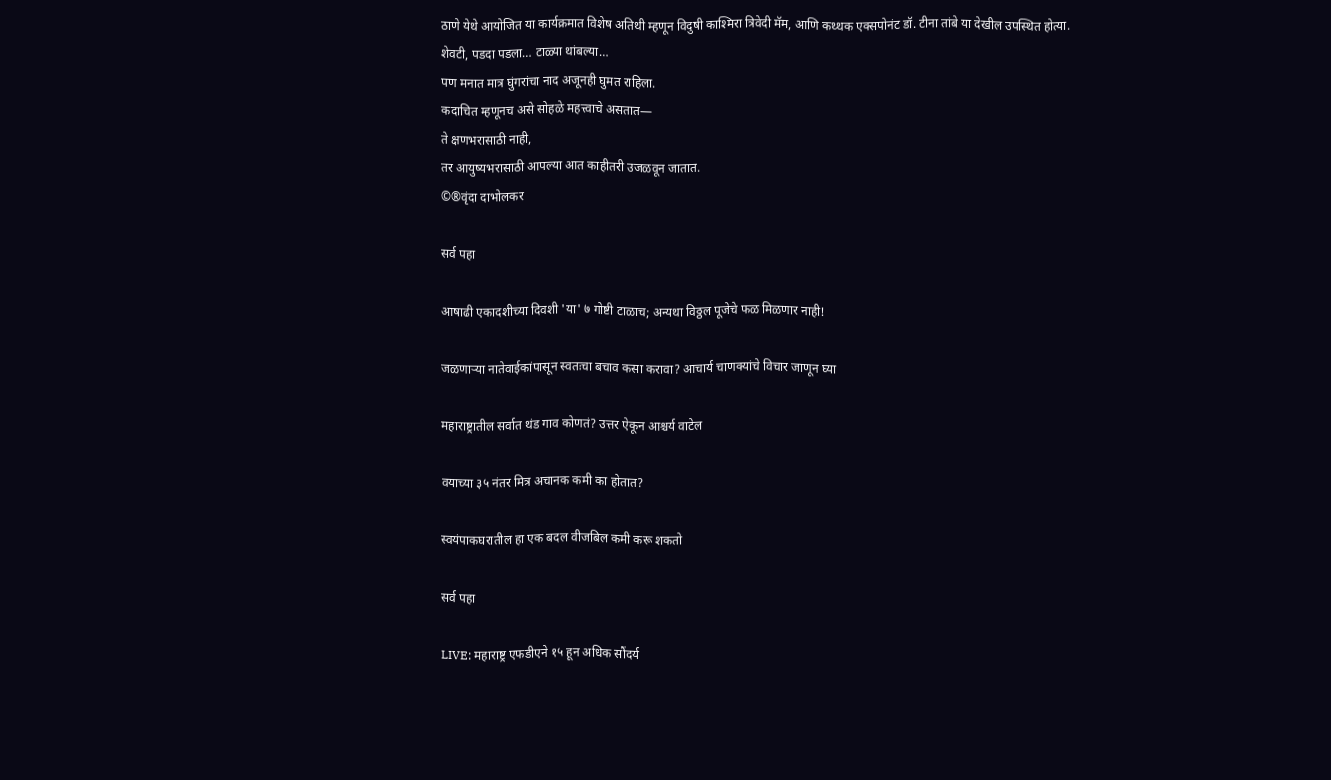ठाणे येथे आयोजित या कार्यक्रमात विशेष अतिथी म्हणून विदुषी काश्मिरा त्रिवेदी मॅम, आणि कथ्थक एक्सपोनंट डॉ. टीना तांबे या देखील उपस्थित होत्या.
शेवटी, पडदा पडला… टाळ्या थांबल्या…
पण मनात मात्र घुंगरांचा नाद अजूनही घुमत राहिला.
कदाचित म्हणूनच असे सोहळे महत्त्वाचे असतात—
ते क्षणभरासाठी नाही,
तर आयुष्यभरासाठी आपल्या आत काहीतरी उजळवून जातात.
©®वृंदा दाभोलकर

सर्व पहा

आषाढी एकादशीच्या दिवशी 'या' ७ गोष्टी टाळाच; अन्यथा विठ्ठल पूजेचे फळ मिळणार नाही!

जळणाऱ्या नातेवाईकांपासून स्वतःचा बचाव कसा करावा? आचार्य चाणक्यांचे विचार जाणून घ्या

महाराष्ट्रातील सर्वात थंड गाव कोणतं? उत्तर ऐकून आश्चर्य वाटेल

वयाच्या ३५ नंतर मित्र अचानक कमी का होतात?

स्वयंपाकघरातील हा एक बदल वीजबिल कमी करू शकतो

सर्व पहा

LIVE: महाराष्ट्र एफडीएने १५ हून अधिक सौंदर्य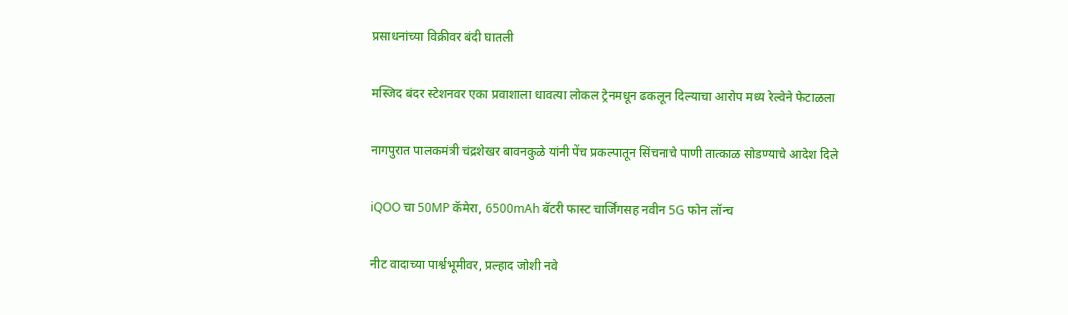प्रसाधनांच्या विक्रीवर बंदी घातली

मस्जिद बंदर स्टेशनवर एका प्रवाशाला धावत्या लोकल ट्रेनमधून ढकलून दिल्याचा आरोप मध्य रेल्वेने फेटाळला

नागपुरात पालकमंत्री चंद्रशेखर बावनकुळे यांनी पेंच प्रकल्पातून सिंचनाचे पाणी तात्काळ सोडण्याचे आदेश दिले

iQOO चा 50MP कॅमेरा, 6500mAh बॅटरी फास्ट चार्जिंगसह नवीन 5G फोन लॉन्च

नीट वादाच्या पार्श्वभूमीवर, प्रल्हाद जोशी नवे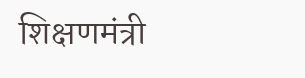शिक्षणमंत्री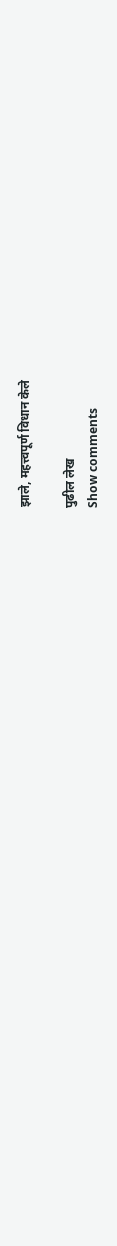झाले, महत्त्वपूर्ण विधान केले

पुढील लेख
Show comments